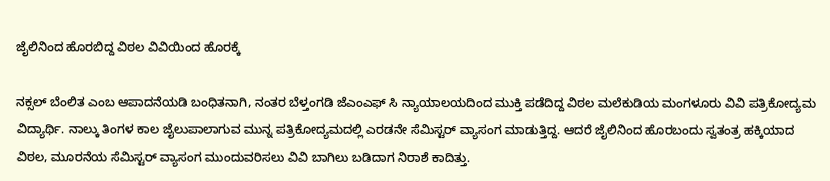ಜೈಲಿನಿಂದ ಹೊರಬಿದ್ದ ವಿಠಲ ವಿವಿಯಿಂದ ಹೊರಕ್ಕೆ

ನಕ್ಸಲ್ ಬೆಂಲಿತ ಎಂಬ ಆಪಾದನೆಯಡಿ ಬಂಧಿತನಾಗಿ, ನಂತರ ಬೆಳ್ತಂಗಡಿ ಜೆಎಂಎಫ್ ಸಿ ನ್ಯಾಯಾಲಯದಿಂದ ಮುಕ್ತಿ ಪಡೆದಿದ್ದ ವಿಠಲ ಮಲೆಕುಡಿಯ ಮಂಗಳೂರು ವಿವಿ ಪತ್ರಿಕೋದ್ಯಮ ವಿದ್ಯಾರ್ಥಿ. ನಾಲ್ಕು ತಿಂಗಳ ಕಾಲ ಜೈಲುಪಾಲಾಗುವ ಮುನ್ನ ಪತ್ರಿಕೋದ್ಯಮದಲ್ಲಿ ಎರಡನೇ ಸೆಮಿಸ್ಟರ್ ವ್ಯಾಸಂಗ ಮಾಡುತ್ತಿದ್ದ. ಆದರೆ ಜೈಲಿನಿಂದ ಹೊರಬಂದು ಸ್ವತಂತ್ರ ಹಕ್ಕಿಯಾದ ವಿಠಲ, ಮೂರನೆಯ ಸೆಮಿಸ್ಟರ್ ವ್ಯಾಸಂಗ ಮುಂದುವರಿಸಲು ವಿವಿ ಬಾಗಿಲು ಬಡಿದಾಗ ನಿರಾಶೆ ಕಾದಿತ್ತು.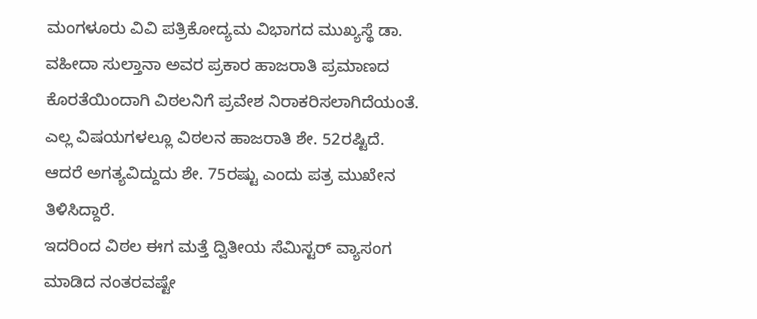ಮಂಗಳೂರು ವಿವಿ ಪತ್ರಿಕೋದ್ಯಮ ವಿಭಾಗದ ಮುಖ್ಯಸ್ಥೆ ಡಾ. ವಹೀದಾ ಸುಲ್ತಾನಾ ಅವರ ಪ್ರಕಾರ ಹಾಜರಾತಿ ಪ್ರಮಾಣದ ಕೊರತೆಯಿಂದಾಗಿ ವಿಠಲನಿಗೆ ಪ್ರವೇಶ ನಿರಾಕರಿಸಲಾಗಿದೆಯಂತೆ. ಎಲ್ಲ ವಿಷಯಗಳಲ್ಲೂ ವಿಠಲನ ಹಾಜರಾತಿ ಶೇ. 52ರಷ್ಟಿದೆ. ಆದರೆ ಅಗತ್ಯವಿದ್ದುದು ಶೇ. 75ರಷ್ಟು ಎಂದು ಪತ್ರ ಮುಖೇನ ತಿಳಿಸಿದ್ದಾರೆ.
ಇದರಿಂದ ವಿಠಲ ಈಗ ಮತ್ತೆ ದ್ವಿತೀಯ ಸೆಮಿಸ್ಟರ್ ವ್ಯಾಸಂಗ ಮಾಡಿದ ನಂತರವಷ್ಟೇ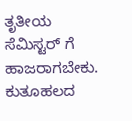ತೃತೀಯ ಸೆಮಿಸ್ಟರ್ ಗೆ ಹಾಜರಾಗಬೇಕು. ಕುತೂಹಲದ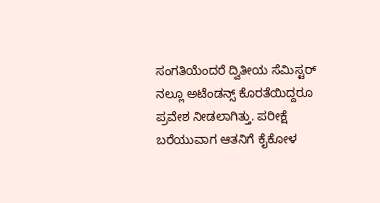ಸಂಗತಿಯೆಂದರೆ ದ್ವಿತೀಯ ಸೆಮಿಸ್ಟರ್ ನಲ್ಲೂ ಅಟೆಂಡನ್ಸ್ ಕೊರತೆಯಿದ್ದರೂ ಪ್ರವೇಶ ನೀಡಲಾಗಿತ್ತು. ಪರೀಕ್ಷೆ ಬರೆಯುವಾಗ ಆತನಿಗೆ ಕೈಕೋಳ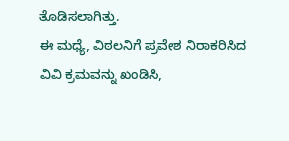ತೊಡಿಸಲಾಗಿತ್ತು.
ಈ ಮಧ್ಯೆ, ವಿಠಲನಿಗೆ ಪ್ರವೇಶ ನಿರಾಕರಿಸಿದ ವಿವಿ ಕ್ರಮವನ್ನು ಖಂಡಿಸಿ,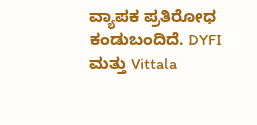ವ್ಯಾಪಕ ಪ್ರತಿರೋಧ ಕಂಡುಬಂದಿದೆ. DYFI ಮತ್ತು Vittala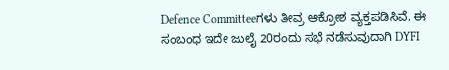Defence Committeeಗಳು ತೀವ್ರ ಆಕ್ರೋಶ ವ್ಯಕ್ತಪಡಿಸಿವೆ. ಈ ಸಂಬಂಧ ಇದೇ ಜುಲೈ 20ರಂದು ಸಭೆ ನಡೆಸುವುದಾಗಿ DYFI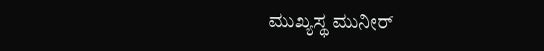ಮುಖ್ಯಸ್ಥ ಮುನೀರ್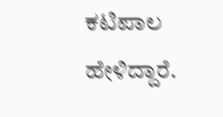ಕಟಿಪಾಲ ಹೇಳಿದ್ದಾರೆ.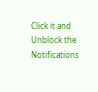Click it and Unblock the Notifications